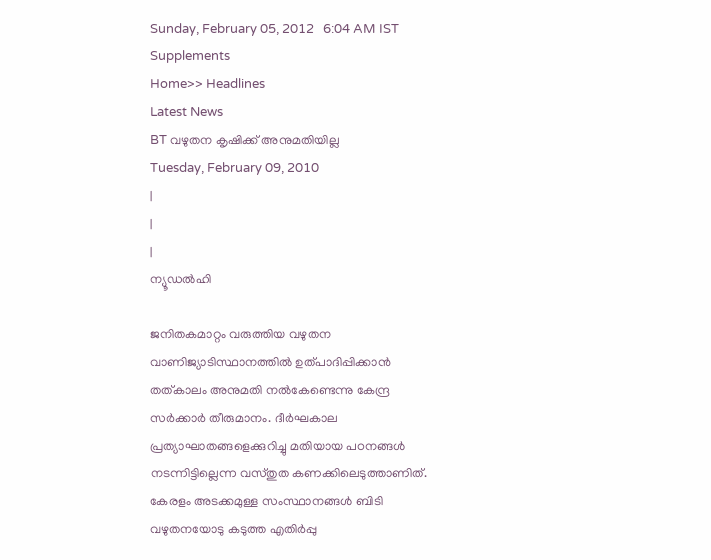Sunday, February 05, 2012   6:04 AM IST
Supplements
Home>> Headlines
Latest News
BT വഴുതന കൃഷിക്ക് അനുമതിയില്ല
Tuesday, February 09, 2010
|
|
|
ന്യൂഡല്‍ഹി

ജനിതകമാറ്റം വരുത്തിയ വഴുതന വാണിജ്യാടിസ്ഥാനത്തില്‍ ഉത്പാദിപ്പിക്കാന്‍ തത്കാലം അനുമതി നല്‍കേണ്ടെന്നു കേന്ദ്ര സര്‍ക്കാര്‍ തീരുമാനം. ദീര്‍ഘകാല പ്രത്യാഘാതങ്ങളെക്കുറിച്ചു മതിയായ പഠനങ്ങള്‍ നടന്നിട്ടില്ലെന്ന വസ്തുത കണക്കിലെടുത്താണിത്. കേരളം അടക്കമുള്ള സംസ്ഥാനങ്ങള്‍ ബിടി വഴുതനയോടു കടുത്ത എതിര്‍പ്പു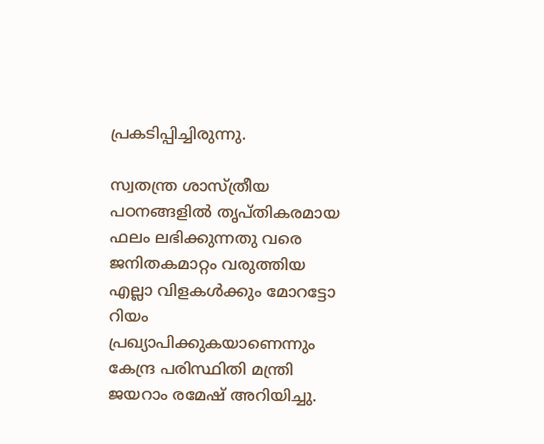പ്രകടിപ്പിച്ചിരുന്നു.

സ്വതന്ത്ര ശാസ്ത്രീയ പഠനങ്ങളില്‍ തൃപ്തികരമായ ഫലം ലഭിക്കുന്നതു വരെ ജനിതകമാറ്റം വരുത്തിയ എല്ലാ വിളകള്‍ക്കും മോറട്ടോ റിയം പ്രഖ്യാപിക്കുകയാണെന്നും കേന്ദ്ര പരിസ്ഥിതി മന്ത്രി ജയറാം രമേഷ് അറിയിച്ചു.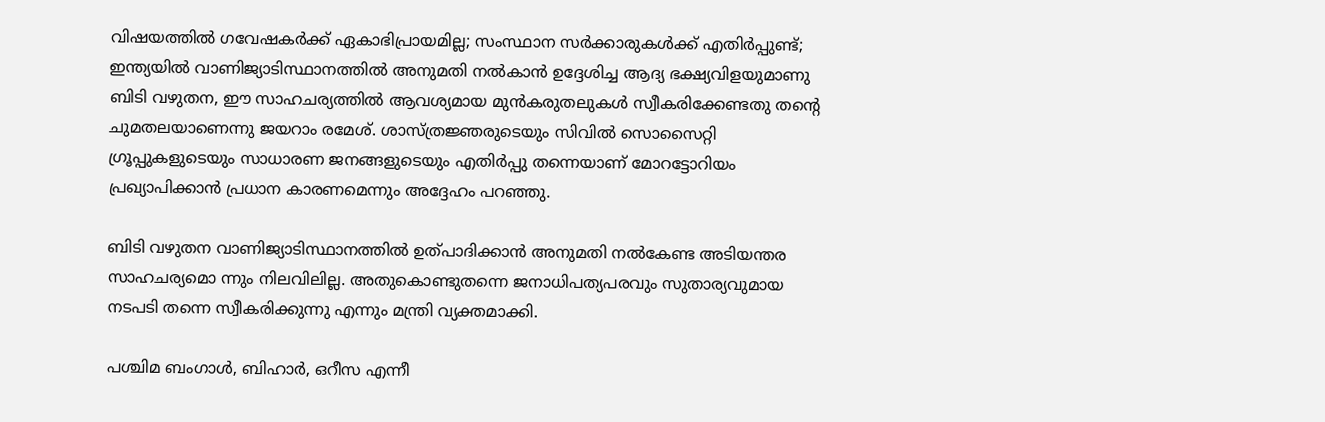വിഷയത്തില്‍ ഗവേഷകര്‍ക്ക് ഏകാഭിപ്രായമില്ല; സംസ്ഥാന സര്‍ക്കാരുകള്‍ക്ക് എതിര്‍പ്പുണ്ട്; ഇന്ത്യയില്‍ വാണിജ്യാടിസ്ഥാനത്തില്‍ അനുമതി നല്‍കാന്‍ ഉദ്ദേശിച്ച ആദ്യ ഭക്ഷ്യവിളയുമാണു ബിടി വഴുതന, ഈ സാഹചര്യത്തില്‍ ആവശ്യമായ മുന്‍കരുതലുകള്‍ സ്വീകരിക്കേണ്ടതു തന്‍റെ ചുമതലയാണെന്നു ജയറാം രമേശ്. ശാസ്ത്രജ്ഞരുടെയും സിവില്‍ സൊസൈറ്റി ഗ്രൂപ്പുകളുടെയും സാധാരണ ജനങ്ങളുടെയും എതിര്‍പ്പു തന്നെയാണ് മോറട്ടോറിയം പ്രഖ്യാപിക്കാന്‍ പ്രധാന കാരണമെന്നും അദ്ദേഹം പറഞ്ഞു.

ബിടി വഴുതന വാണിജ്യാടിസ്ഥാനത്തില്‍ ഉത്പാദിക്കാന്‍ അനുമതി നല്‍കേണ്ട അടിയന്തര സാഹചര്യമൊ ന്നും നിലവിലില്ല. അതുകൊണ്ടുതന്നെ ജനാധിപത്യപരവും സുതാര്യവുമായ നടപടി തന്നെ സ്വീകരിക്കുന്നു എന്നും മന്ത്രി വ്യക്തമാക്കി.

പശ്ചിമ ബംഗാള്‍, ബിഹാര്‍, ഒറീസ എന്നീ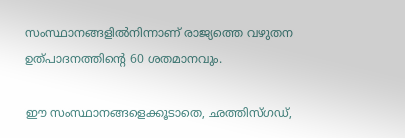സംസ്ഥാനങ്ങളില്‍നിന്നാണ് രാജ്യത്തെ വഴുതന ഉത്പാദനത്തിന്‍റെ 60 ശതമാനവും.

ഈ സംസ്ഥാനങ്ങളെക്കൂടാതെ, ഛത്തിസ്ഗഡ്,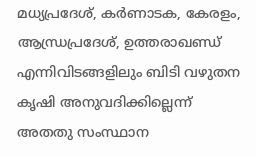മധ്യപ്രദേശ്, കര്‍ണാടക, കേരളം, ആന്ധ്രപ്രദേശ്, ഉത്തരാഖണ്ഡ് എന്നിവിടങ്ങളിലും ബിടി വഴുതന കൃഷി അനുവദിക്കില്ലെന്ന് അതതു സംസ്ഥാന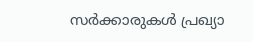സര്‍ക്കാരുകള്‍ പ്രഖ്യാ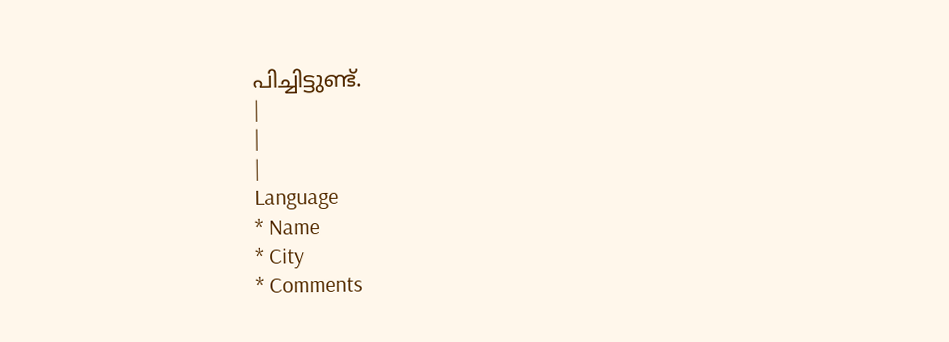പിച്ചിട്ടുണ്ട്.
|
|
|
Language
* Name
* City
* Comments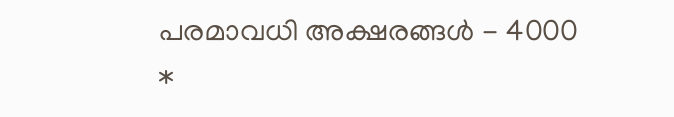പരമാവധി അക്ഷരങ്ങള്‍ - 4000
*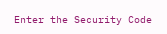Enter the Security Code